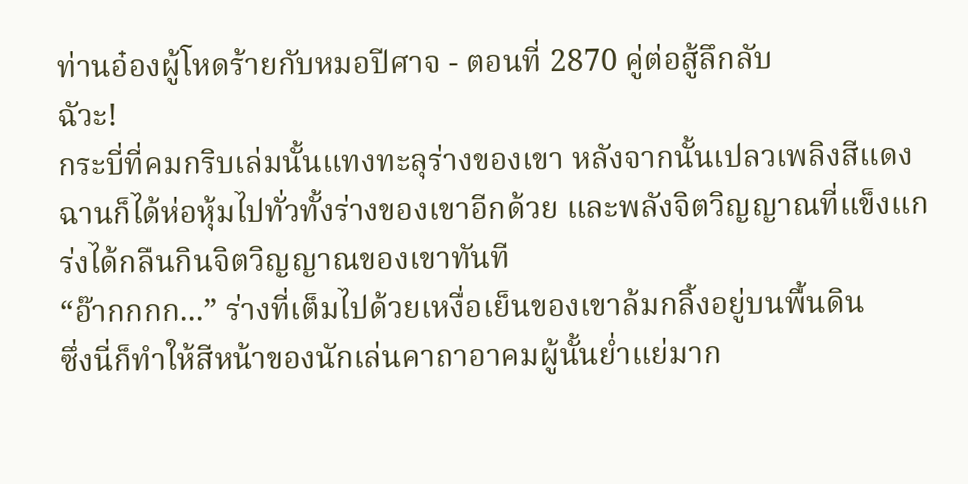ท่านอ๋องผู้โหดร้ายกับหมอปีศาจ - ตอนที่ 2870 คู่ต่อสู้ลึกลับ
ฉัวะ!
กระบี่ที่คมกริบเล่มนั้นแทงทะลุร่างของเขา หลังจากนั้นเปลวเพลิงสีแดงฉานก็ได้ห่อหุ้มไปทั่วทั้งร่างของเขาอีกด้วย และพลังจิตวิญญาณที่แข็งแกร่งได้กลืนกินจิตวิญญาณของเขาทันที
“อ๊ากกกก...” ร่างที่เต็มไปด้วยเหงื่อเย็นของเขาล้มกลิ้งอยู่บนพื้นดิน
ซึ่งนี่ก็ทำให้สีหน้าของนักเล่นคาถาอาคมผู้นั้นย่ำแย่มาก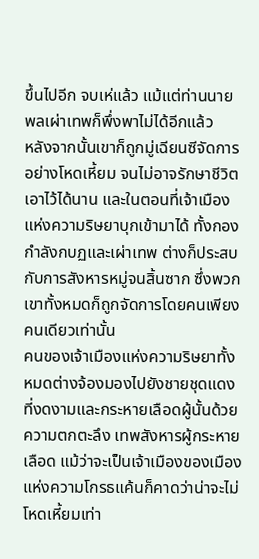ขึ้นไปอีก จบเห่แล้ว แม้แต่ท่านนายพลเผ่าเทพก็พึ่งพาไม่ได้อีกแล้ว
หลังจากนั้นเขาก็ถูกมู่เฉียนซีจัดการอย่างโหดเหี้ยม จนไม่อาจรักษาชีวิตเอาไว้ได้นาน และในตอนที่เจ้าเมืองแห่งความริษยาบุกเข้ามาได้ ทั้งกองกำลังกบฏและเผ่าเทพ ต่างก็ประสบกับการสังหารหมู่จนสิ้นซาก ซึ่งพวกเขาทั้งหมดก็ถูกจัดการโดยคนเพียงคนเดียวเท่านั้น
คนของเจ้าเมืองแห่งความริษยาทั้งหมดต่างจ้องมองไปยังชายชุดแดงที่งดงามและกระหายเลือดผู้นั้นด้วยความตกตะลึง เทพสังหารผู้กระหายเลือด แม้ว่าจะเป็นเจ้าเมืองของเมืองแห่งความโกรธแค้นก็คาดว่าน่าจะไม่โหดเหี้ยมเท่า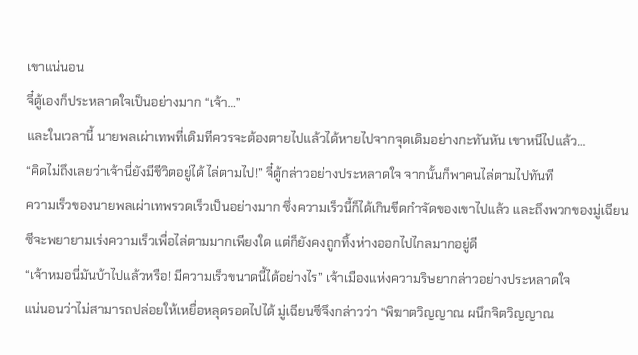เขาแน่นอน
จี๋ตู้เองก็ประหลาดใจเป็นอย่างมาก “เจ้า…”
และในเวลานี้ นายพลเผ่าเทพที่เดิมทีควรจะต้องตายไปแล้วได้หายไปจากจุดเดิมอย่างกะทันหัน เขาหนีไปแล้ว…
“คิดไม่ถึงเลยว่าเจ้านี่ยังมีชีวิตอยู่ได้ ไล่ตามไป!” จี๋ตู้กล่าวอย่างประหลาดใจ จากนั้นก็พาคนไล่ตามไปทันที
ความเร็วของนายพลเผ่าเทพรวดเร็วเป็นอย่างมาก ซึ่งความเร็วนี้ก็ได้เกินขีดกำจัดของเขาไปแล้ว และถึงพวกของมู่เฉียนซีจะพยายามเร่งความเร็วเพื่อไล่ตามมากเพียงใด แต่ก็ยังคงถูกทิ้งห่างออกไปไกลมากอยู่ดี
“เจ้าหมอนี่มันบ้าไปแล้วหรือ! มีความเร็วขนาดนี้ได้อย่างไร” เจ้าเมืองแห่งความริษยากล่าวอย่างประหลาดใจ
แน่นอนว่าไม่สามารถปล่อยให้เหยื่อหลุดรอดไปได้ มู่เฉียนซีจึงกล่าวว่า “พิฆาตวิญญาณ ผนึกจิตวิญญาณ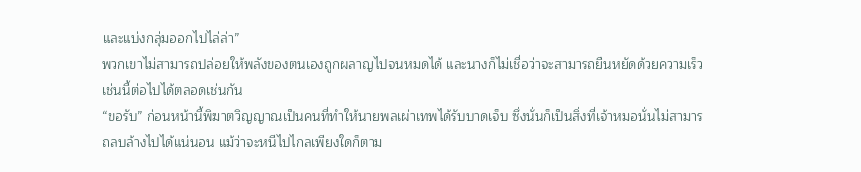และแบ่งกลุ่มออกไปไล่ล่า”
พวกเขาไม่สามารถปล่อยให้พลังของตนเองถูกผลาญไปจนหมดได้ และนางก็ไม่เชื่อว่าจะสามารถยืนหยัดด้วยความเร็วเช่นนี้ต่อไปได้ตลอดเช่นกัน
“ขอรับ” ก่อนหน้านี้พิฆาตวิญญาณเป็นคนที่ทำให้นายพลเผ่าเทพได้รับบาดเจ็บ ซึ่งนั่นก็เป็นสิ่งที่เจ้าหมอนั่นไม่สามารถลบล้างไปได้แน่นอน แม้ว่าจะหนีไปไกลเพียงใดก็ตาม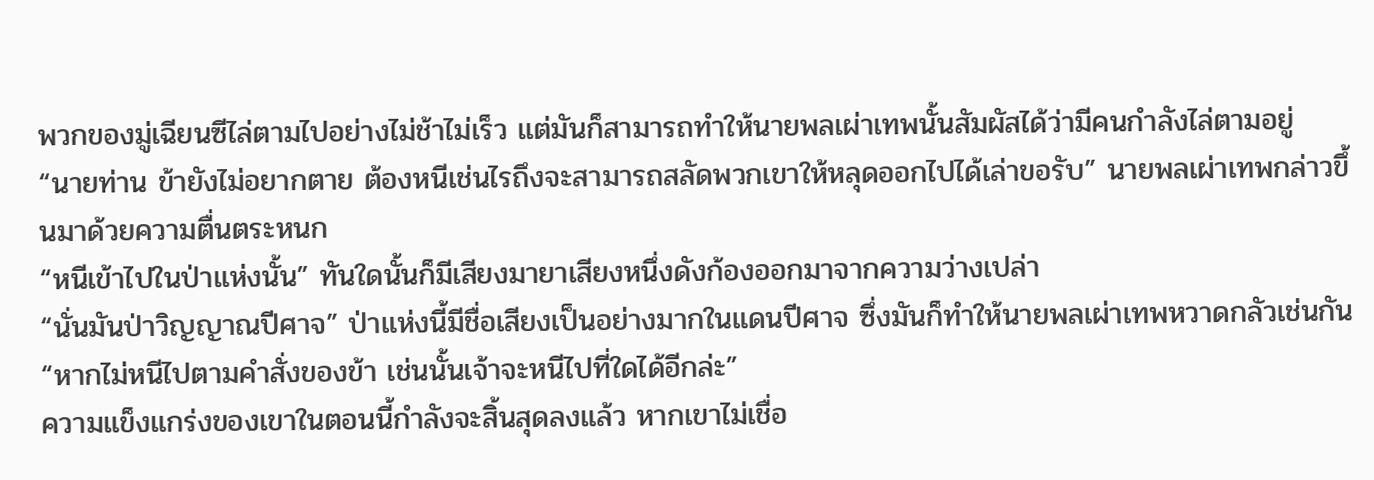พวกของมู่เฉียนซีไล่ตามไปอย่างไม่ช้าไม่เร็ว แต่มันก็สามารถทำให้นายพลเผ่าเทพนั้นสัมผัสได้ว่ามีคนกำลังไล่ตามอยู่
“นายท่าน ข้ายังไม่อยากตาย ต้องหนีเช่นไรถึงจะสามารถสลัดพวกเขาให้หลุดออกไปได้เล่าขอรับ” นายพลเผ่าเทพกล่าวขึ้นมาด้วยความตื่นตระหนก
“หนีเข้าไปในป่าแห่งนั้น” ทันใดนั้นก็มีเสียงมายาเสียงหนึ่งดังก้องออกมาจากความว่างเปล่า
“นั่นมันป่าวิญญาณปีศาจ” ป่าแห่งนี้มีชื่อเสียงเป็นอย่างมากในแดนปีศาจ ซึ่งมันก็ทำให้นายพลเผ่าเทพหวาดกลัวเช่นกัน
“หากไม่หนีไปตามคำสั่งของข้า เช่นนั้นเจ้าจะหนีไปที่ใดได้อีกล่ะ”
ความแข็งแกร่งของเขาในตอนนี้กำลังจะสิ้นสุดลงแล้ว หากเขาไม่เชื่อ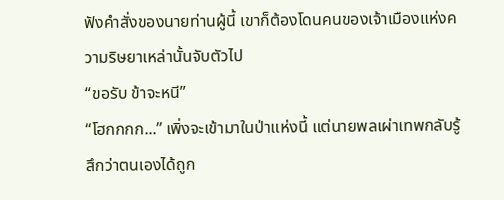ฟังคำสั่งของนายท่านผู้นี้ เขาก็ต้องโดนคนของเจ้าเมืองแห่งความริษยาเหล่านั้นจับตัวไป
“ขอรับ ข้าจะหนี”
“โฮกกกก...” เพิ่งจะเข้ามาในป่าแห่งนี้ แต่นายพลเผ่าเทพกลับรู้สึกว่าตนเองได้ถูก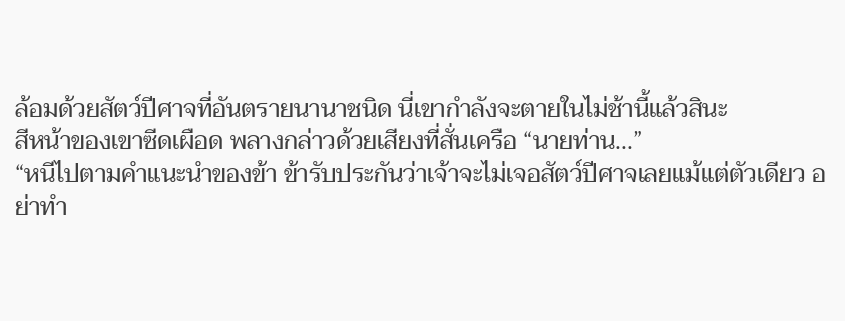ล้อมด้วยสัตว์ปีศาจที่อันตรายนานาชนิด นี่เขากำลังจะตายในไม่ช้านี้แล้วสินะ
สีหน้าของเขาซีดเผือด พลางกล่าวด้วยเสียงที่สั่นเครือ “นายท่าน...”
“หนีไปตามคำแนะนำของข้า ข้ารับประกันว่าเจ้าจะไม่เจอสัตว์ปีศาจเลยแม้แต่ตัวเดียว อย่าทำ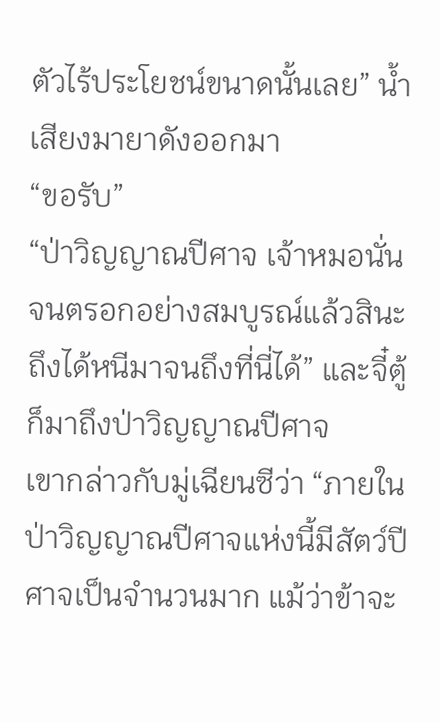ตัวไร้ประโยชน์ขนาดนั้นเลย” น้ำเสียงมายาดังออกมา
“ขอรับ”
“ป่าวิญญาณปีศาจ เจ้าหมอนั่นจนตรอกอย่างสมบูรณ์แล้วสินะ ถึงได้หนีมาจนถึงที่นี่ได้” และจี๋ตู้ก็มาถึงป่าวิญญาณปีศาจ
เขากล่าวกับมู่เฉียนซีว่า “ภายในป่าวิญญาณปีศาจแห่งนี้มีสัตว์ปีศาจเป็นจำนวนมาก แม้ว่าข้าจะ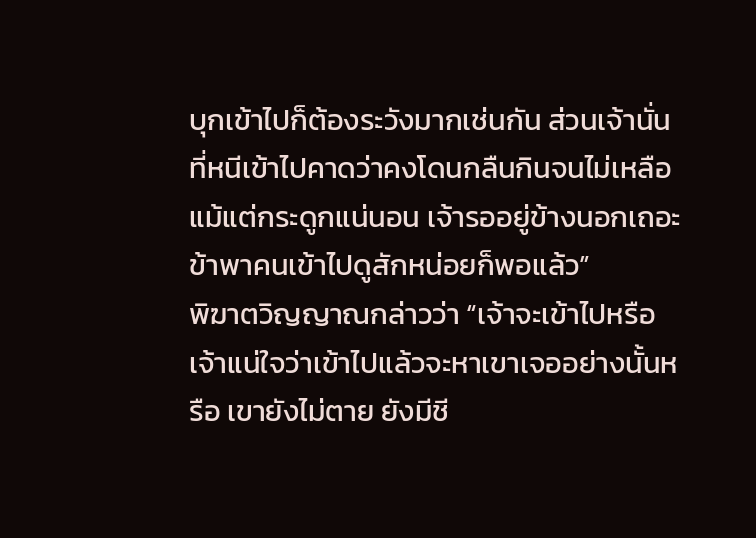บุกเข้าไปก็ต้องระวังมากเช่นกัน ส่วนเจ้านั่นที่หนีเข้าไปคาดว่าคงโดนกลืนกินจนไม่เหลือแม้แต่กระดูกแน่นอน เจ้ารออยู่ข้างนอกเถอะ ข้าพาคนเข้าไปดูสักหน่อยก็พอแล้ว”
พิฆาตวิญญาณกล่าวว่า “เจ้าจะเข้าไปหรือ เจ้าแน่ใจว่าเข้าไปแล้วจะหาเขาเจออย่างนั้นหรือ เขายังไม่ตาย ยังมีชี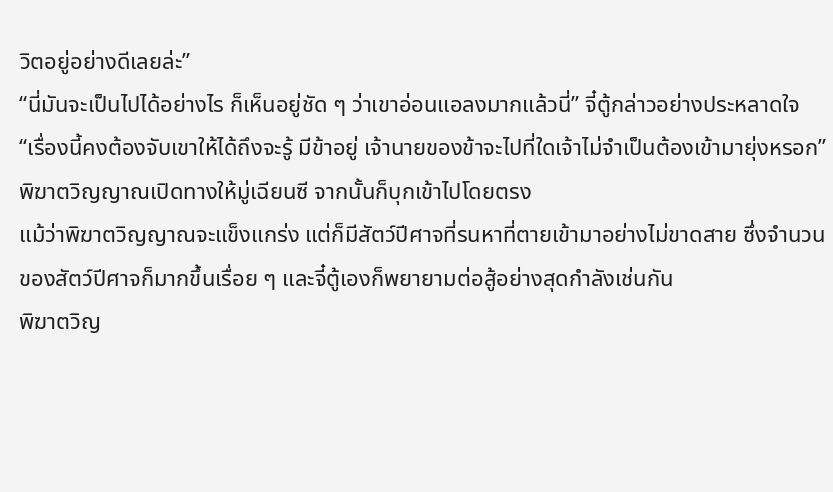วิตอยู่อย่างดีเลยล่ะ”
“นี่มันจะเป็นไปได้อย่างไร ก็เห็นอยู่ชัด ๆ ว่าเขาอ่อนแอลงมากแล้วนี่” จี๋ตู้กล่าวอย่างประหลาดใจ
“เรื่องนี้คงต้องจับเขาให้ได้ถึงจะรู้ มีข้าอยู่ เจ้านายของข้าจะไปที่ใดเจ้าไม่จำเป็นต้องเข้ามายุ่งหรอก” พิฆาตวิญญาณเปิดทางให้มู่เฉียนซี จากนั้นก็บุกเข้าไปโดยตรง
แม้ว่าพิฆาตวิญญาณจะแข็งแกร่ง แต่ก็มีสัตว์ปีศาจที่รนหาที่ตายเข้ามาอย่างไม่ขาดสาย ซึ่งจำนวนของสัตว์ปีศาจก็มากขึ้นเรื่อย ๆ และจี๋ตู้เองก็พยายามต่อสู้อย่างสุดกำลังเช่นกัน
พิฆาตวิญ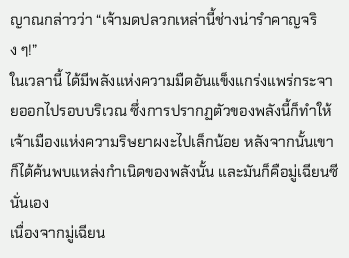ญาณกล่าวว่า “เจ้ามดปลวกเหล่านี้ช่างน่ารำคาญจริง ๆ!”
ในเวลานี้ ได้มีพลังแห่งความมืดอันแข็งแกร่งแพร่กระจายออกไปรอบบริเวณ ซึ่งการปรากฏตัวของพลังนี้ก็ทำให้เจ้าเมืองแห่งความริษยาผงะไปเล็กน้อย หลังจากนั้นเขาก็ได้ค้นพบแหล่งกำเนิดของพลังนั้น และมันก็คือมู่เฉียนซีนั่นเอง
เนื่องจากมู่เฉียน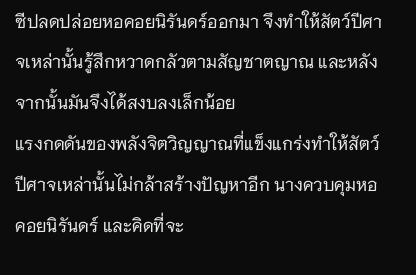ซีปลดปล่อยหอคอยนิรันดร์ออกมา จึงทำให้สัตว์ปีศาจเหล่านั้นรู้สึกหวาดกลัวตามสัญชาตญาณ และหลังจากนั้นมันจึงได้สงบลงเล็กน้อย
แรงกดดันของพลังจิตวิญญาณที่แข็งแกร่งทำให้สัตว์ปีศาจเหล่านั้นไม่กล้าสร้างปัญหาอีก นางควบคุมหอคอยนิรันดร์ และคิดที่จะ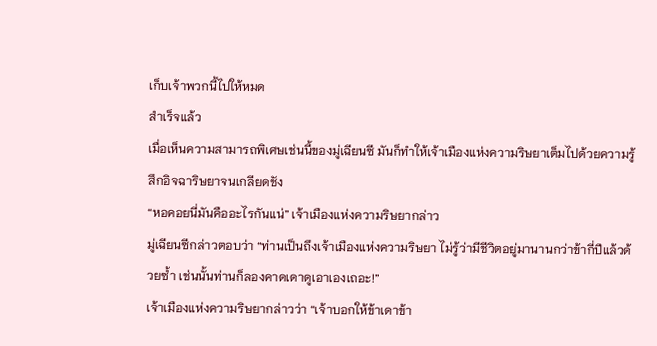เก็บเจ้าพวกนี้ไปให้หมด
สำเร็จแล้ว
เมื่อเห็นความสามารถพิเศษเช่นนี้ของมู่เฉียนซี มันก็ทำให้เจ้าเมืองแห่งความริษยาเต็มไปด้วยความรู้สึกอิจฉาริษยาจนเกลียดชัง
“หอคอยนี่มันคืออะไรกันแน่” เจ้าเมืองแห่งความริษยากล่าว
มู่เฉียนซีกล่าวตอบว่า “ท่านเป็นถึงเจ้าเมืองแห่งความริษยา ไม่รู้ว่ามีชีวิตอยู่มานานกว่าข้ากี่ปีแล้วด้วยซ้ำ เช่นนั้นท่านก็ลองคาดเดาดูเอาเองเถอะ!”
เจ้าเมืองแห่งความริษยากล่าวว่า “เจ้าบอกให้ข้าเดาข้า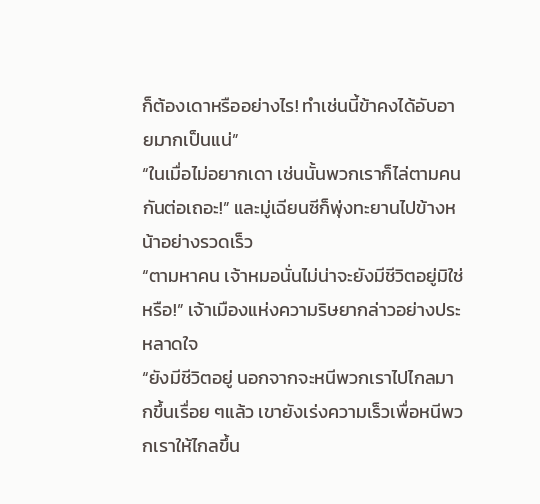ก็ต้องเดาหรืออย่างไร! ทำเช่นนี้ข้าคงได้อับอายมากเป็นแน่”
“ในเมื่อไม่อยากเดา เช่นนั้นพวกเราก็ไล่ตามคนกันต่อเถอะ!” และมู่เฉียนซีก็พุ่งทะยานไปข้างหน้าอย่างรวดเร็ว
“ตามหาคน เจ้าหมอนั่นไม่น่าจะยังมีชีวิตอยู่มิใช่หรือ!” เจ้าเมืองแห่งความริษยากล่าวอย่างประหลาดใจ
“ยังมีชีวิตอยู่ นอกจากจะหนีพวกเราไปไกลมากขึ้นเรื่อย ๆแล้ว เขายังเร่งความเร็วเพื่อหนีพวกเราให้ไกลขึ้น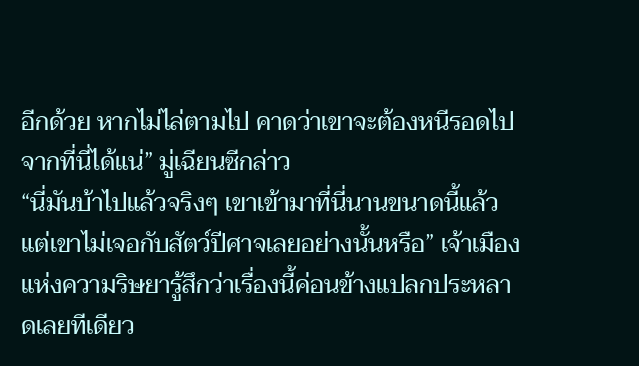อีกด้วย หากไม่ไล่ตามไป คาดว่าเขาจะต้องหนีรอดไปจากที่นี่ได้แน่” มู่เฉียนซีกล่าว
“นี่มันบ้าไปแล้วจริงๆ เขาเข้ามาที่นี่นานขนาดนี้แล้ว แต่เขาไม่เจอกับสัตว์ปีศาจเลยอย่างนั้นหรือ” เจ้าเมืองแห่งความริษยารู้สึกว่าเรื่องนี้ค่อนข้างแปลกประหลาดเลยทีเดียว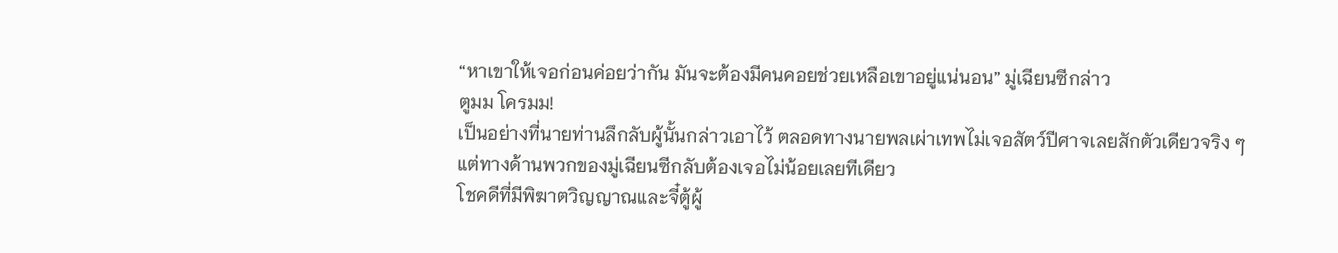“หาเขาให้เจอก่อนค่อยว่ากัน มันจะต้องมีคนคอยช่วยเหลือเขาอยู่แน่นอน” มู่เฉียนซีกล่าว
ตูมม โครมม!
เป็นอย่างที่นายท่านลึกลับผู้นั้นกล่าวเอาไว้ ตลอดทางนายพลเผ่าเทพไม่เจอสัตว์ปีศาจเลยสักตัวเดียวจริง ๆ แต่ทางด้านพวกของมู่เฉียนซีกลับต้องเจอไม่น้อยเลยทีเดียว
โชคดีที่มีพิฆาตวิญญาณและจี๋ตู้ผู้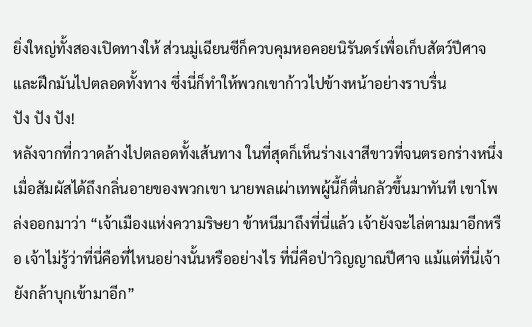ยิ่งใหญ่ทั้งสองเปิดทางให้ ส่วนมู่เฉียนซีก็ควบคุมหอคอยนิรันดร์เพื่อเก็บสัตว์ปีศาจและฝึกมันไปตลอดทั้งทาง ซึ่งนี่ก็ทำให้พวกเขาก้าวไปข้างหน้าอย่างราบรื่น
ปัง ปัง ปัง!
หลังจากที่กวาดล้างไปตลอดทั้งเส้นทาง ในที่สุดก็เห็นร่างเงาสีขาวที่จนตรอกร่างหนึ่ง
เมื่อสัมผัสได้ถึงกลิ่นอายของพวกเขา นายพลเผ่าเทพผู้นี้ก็ตื่นกลัวขึ้นมาทันที เขาโพล่งออกมาว่า “เจ้าเมืองแห่งความริษยา ข้าหนีมาถึงที่นี่แล้ว เจ้ายังจะไล่ตามมาอีกหรือ เจ้าไม่รู้ว่าที่นี่คือที่ไหนอย่างนั้นหรืออย่างไร ที่นี่คือป่าวิญญาณปีศาจ แม้แต่ที่นี่เจ้ายังกล้าบุกเข้ามาอีก”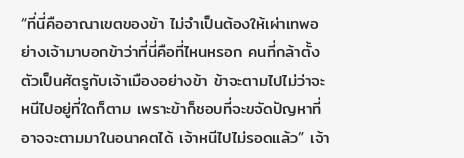“ที่นี่คืออาณาเขตของข้า ไม่จำเป็นต้องให้เผ่าเทพอย่างเจ้ามาบอกข้าว่าที่นี่คือที่ไหนหรอก คนที่กล้าตั้งตัวเป็นศัตรูกับเจ้าเมืองอย่างข้า ข้าจะตามไปไม่ว่าจะหนีไปอยู่ที่ใดก็ตาม เพราะข้าก็ชอบที่จะขจัดปัญหาที่อาจจะตามมาในอนาคตได้ เจ้าหนีไปไม่รอดแล้ว” เจ้า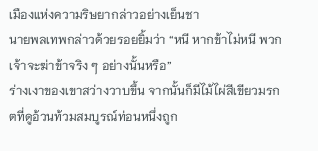เมืองแห่งความริษยากล่าวอย่างเย็นชา
นายพลเทพกล่าวด้วยรอยยิ้มว่า “หนี หากข้าไม่หนี พวกเจ้าจะฆ่าข้าจริง ๆ อย่างนั้นหรือ”
ร่างเงาของเขาสว่างวาบขึ้น จากนั้นก็มีไม้ไผ่สีเขียวมรกตที่ดูอ้วนท้วมสมบูรณ์ท่อนหนึ่งถูก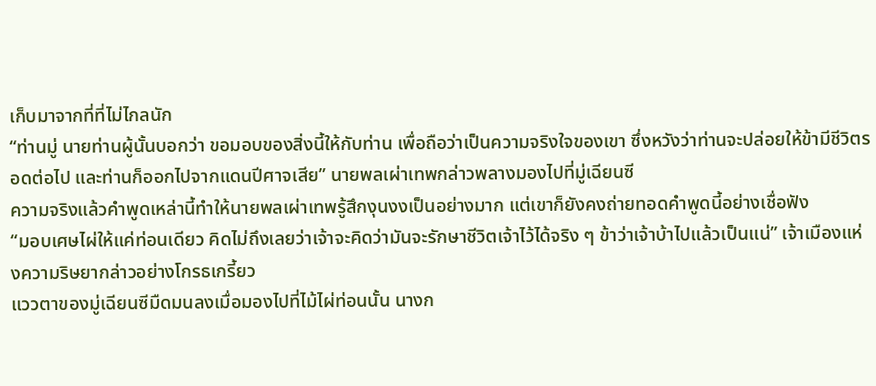เก็บมาจากที่ที่ไม่ไกลนัก
“ท่านมู่ นายท่านผู้นั้นบอกว่า ขอมอบของสิ่งนี้ให้กับท่าน เพื่อถือว่าเป็นความจริงใจของเขา ซึ่งหวังว่าท่านจะปล่อยให้ข้ามีชีวิตรอดต่อไป และท่านก็ออกไปจากแดนปีศาจเสีย” นายพลเผ่าเทพกล่าวพลางมองไปที่มู่เฉียนซี
ความจริงแล้วคำพูดเหล่านี้ทำให้นายพลเผ่าเทพรู้สึกงุนงงเป็นอย่างมาก แต่เขาก็ยังคงถ่ายทอดคำพูดนี้อย่างเชื่อฟัง
“มอบเศษไผ่ให้แค่ท่อนเดียว คิดไม่ถึงเลยว่าเจ้าจะคิดว่ามันจะรักษาชีวิตเจ้าไว้ได้จริง ๆ ข้าว่าเจ้าบ้าไปแล้วเป็นแน่” เจ้าเมืองแห่งความริษยากล่าวอย่างโกรธเกรี้ยว
แววตาของมู่เฉียนซีมืดมนลงเมื่อมองไปที่ไม้ไผ่ท่อนนั้น นางก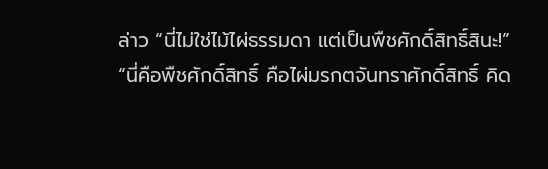ล่าว “นี่ไม่ใช่ไม้ไผ่ธรรมดา แต่เป็นพืชศักดิ์สิทธิ์สินะ!”
“นี่คือพืชศักดิ์สิทธิ์ คือไผ่มรกตจันทราศักดิ์สิทธิ์ คิด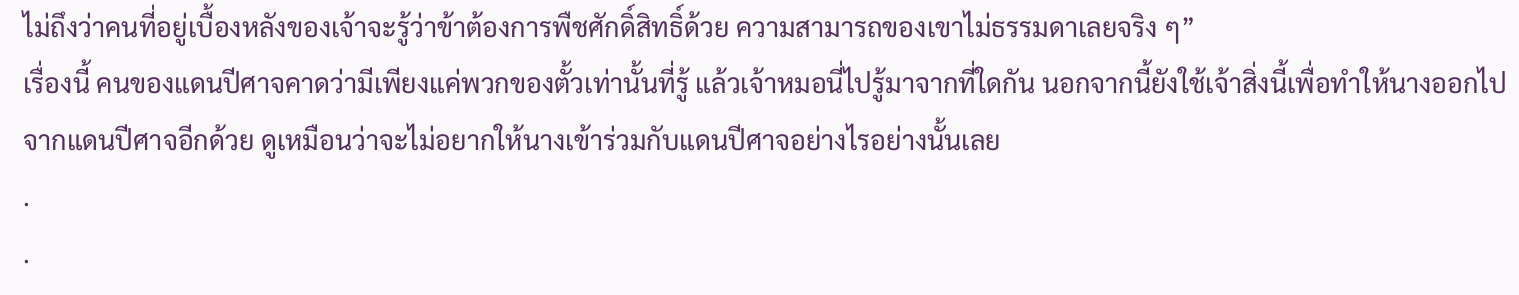ไม่ถึงว่าคนที่อยู่เบื้องหลังของเจ้าจะรู้ว่าข้าต้องการพืชศักดิ์สิทธิ์ด้วย ความสามารถของเขาไม่ธรรมดาเลยจริง ๆ”
เรื่องนี้ คนของแดนปีศาจคาดว่ามีเพียงแค่พวกของตั้วเท่านั้นที่รู้ แล้วเจ้าหมอนี่ไปรู้มาจากที่ใดกัน นอกจากนี้ยังใช้เจ้าสิ่งนี้เพื่อทำให้นางออกไปจากแดนปีศาจอีกด้วย ดูเหมือนว่าจะไม่อยากให้นางเข้าร่วมกับแดนปีศาจอย่างไรอย่างนั้นเลย
.
.